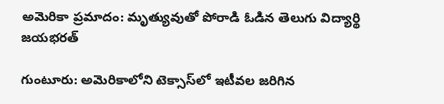అమెరికా ప్రమాదం: మృత్యువుతో పోరాడి ఓడిన తెలుగు విద్యార్థి జయభరత్

గుంటూరు: అమెరికాలోని టెక్సాస్‌లో ఇటీవల జరిగిన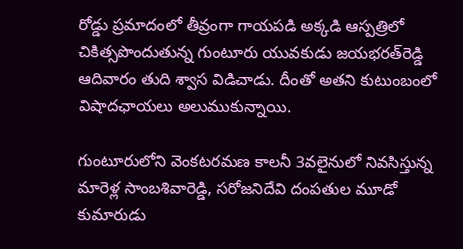రోడ్డు ప్రమాదంలో తీవ్రంగా గాయపడి అక్కడి ఆస్పత్రిలో చికిత్సపొందుతున్న గుంటూరు యువకుడు జయభరత్‌రెడ్డి ఆదివారం తుది శ్వాస విడిచాడు. దీంతో అతని కుటుంబంలో విషాదఛాయలు అలుముకున్నాయి.

గుంటూరులోని వెంకటరమణ కాలనీ 3వలైనులో నివసిస్తున్న మారెళ్ల సాంబశివారెడ్డి, సరోజనిదేవి దంపతుల మూడో కుమారుడు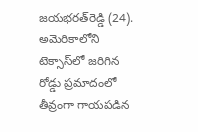జయభరత్‌రెడ్డి (24). అమెరికాలోని టెక్సాస్‌లో జరిగిన రోడ్డు ప్రమాదంలో తీవ్రంగా గాయపడిన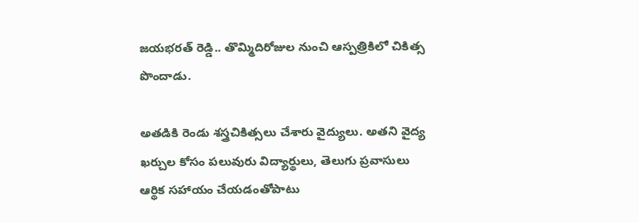జయభరత్ రెడ్డి.. తొమ్మిదిరోజుల నుంచి ఆస్పత్రికిలో చికిత్స పొందాడు.

అతడికి రెండు శస్త్రచికిత్సలు చేశారు వైద్యులు. అతని వైద్య ఖర్చుల కోసం పలువురు విద్యార్థులు, తెలుగు ప్రవాసులు ఆర్థిక సహాయం చేయడంతోపాటు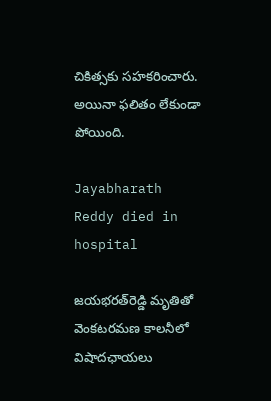చికిత్సకు సహకరించారు. అయినా ఫలితం లేకుండా పోయింది.

Jayabharath Reddy died in hospital

జయభరత్‌రెడ్డి మృతితో వెంకటరమణ కాలనీలో విషాదఛాయలు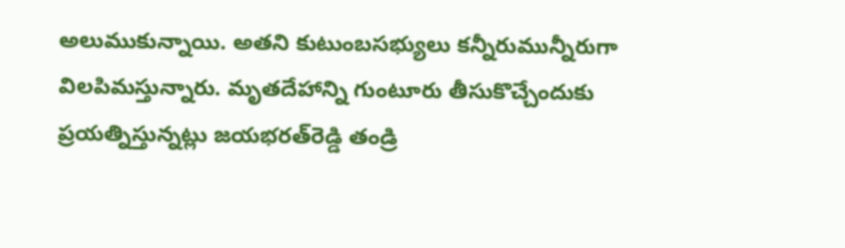అలుముకున్నాయి. అతని కుటుంబసభ్యులు కన్నీరుమున్నీరుగా విలపిమస్తున్నారు. మృతదేహాన్ని గుంటూరు తీసుకొచ్చేందుకు ప్రయత్నిస్తున్నట్లు జయభరత్‌రెడ్డి తండ్రి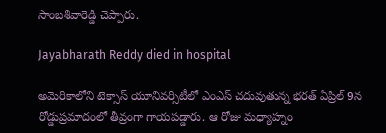సాంబశివారెడ్డి చెప్పారు.

Jayabharath Reddy died in hospital

అమెరికాలోని టెక్సాస్ యూనివర్సిటీలో ఎంఎస్ చదువుతున్న భరత్ ఏప్రిల్ 9న రోడ్డుప్రమాదంలో తీవ్రంగా గాయపడ్డారు. ఆ రోజు మధ్యాహ్నం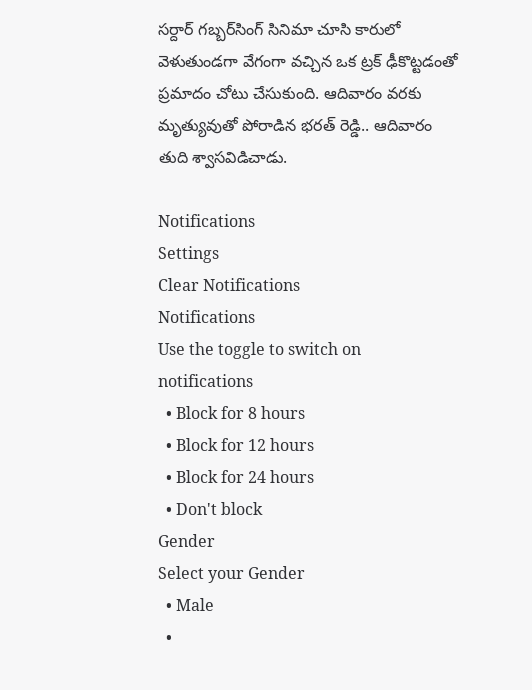సర్దార్ గబ్బర్‌సింగ్ సినిమా చూసి కారులో వెళుతుండగా వేగంగా వచ్చిన ఒక ట్రక్ ఢీకొట్టడంతో ప్రమాదం చోటు చేసుకుంది. ఆదివారం వరకు మృత్యువుతో పోరాడిన భరత్ రెడ్డి.. ఆదివారం తుది శ్వాసవిడిచాడు.

Notifications
Settings
Clear Notifications
Notifications
Use the toggle to switch on notifications
  • Block for 8 hours
  • Block for 12 hours
  • Block for 24 hours
  • Don't block
Gender
Select your Gender
  • Male
  •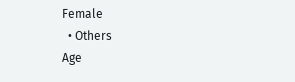Female
  • Others
Age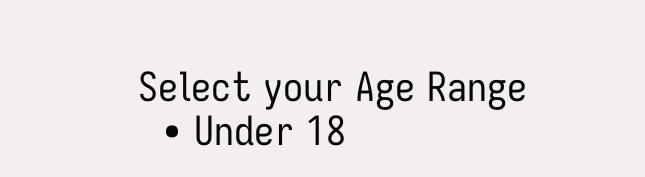Select your Age Range
  • Under 18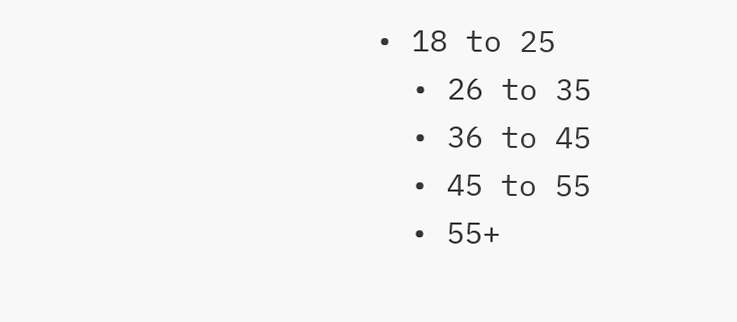• 18 to 25
  • 26 to 35
  • 36 to 45
  • 45 to 55
  • 55+